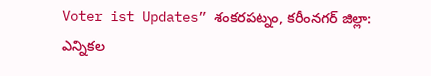Voter ist Updates” శంకరపట్నం, కరీంనగర్ జిల్లా:
ఎన్నికల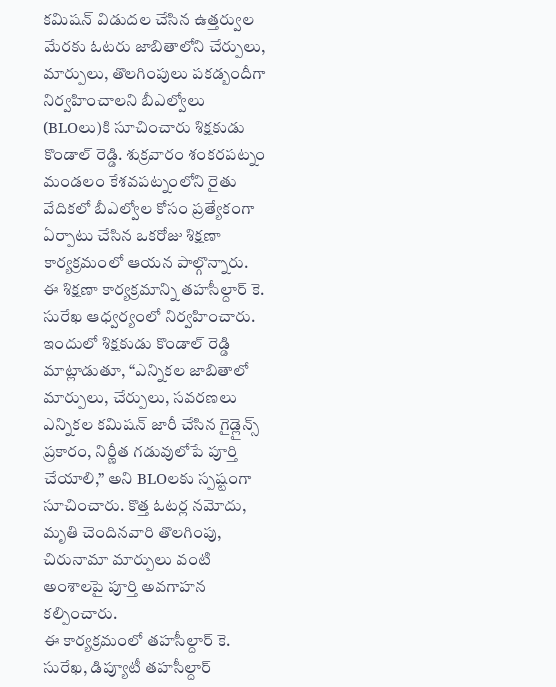కమిషన్ విడుదల చేసిన ఉత్తర్వుల మేరకు ఓటరు జాబితాలోని చేర్పులు, మార్పులు, తొలగింపులు పకడ్బందీగా నిర్వహించాలని బీఎల్వోలు (BLOలు)కి సూచించారు శిక్షకుడు కొండాల్ రెడ్డి. శుక్రవారం శంకరపట్నం మండలం కేశవపట్నంలోని రైతు వేదికలో బీఎల్వోల కోసం ప్రత్యేకంగా ఏర్పాటు చేసిన ఒకరోజు శిక్షణా కార్యక్రమంలో ఆయన పాల్గొన్నారు.
ఈ శిక్షణా కార్యక్రమాన్ని తహసీల్దార్ కె. సురేఖ ఆధ్వర్యంలో నిర్వహించారు. ఇందులో శిక్షకుడు కొండాల్ రెడ్డి మాట్లాడుతూ, “ఎన్నికల జాబితాలో మార్పులు, చేర్పులు, సవరణలు ఎన్నికల కమిషన్ జారీ చేసిన గైడ్లైన్స్ ప్రకారం, నిర్ణీత గడువులోపే పూర్తి చేయాలి,” అని BLOలకు స్పష్టంగా సూచించారు. కొత్త ఓటర్ల నమోదు, మృతి చెందినవారి తొలగింపు, చిరునామా మార్పులు వంటి అంశాలపై పూర్తి అవగాహన కల్పించారు.
ఈ కార్యక్రమంలో తహసీల్దార్ కె. సురేఖ, డిప్యూటీ తహసీల్దార్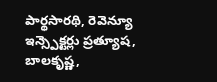పార్థసారథి, రెవెన్యూ ఇన్స్పెక్టర్లు ప్రత్యూష, బాలకృష్ణ,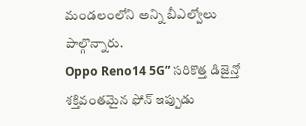మండలంలోని అన్ని బీఎల్వోలు పాల్గొన్నారు.
Oppo Reno14 5G” సరికొత్త డిజైన్తో శక్తివంతమైన ఫోన్ ఇప్పుడు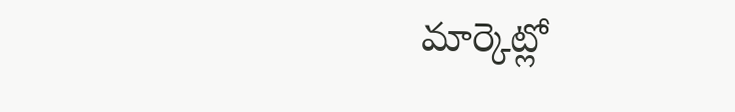మార్కెట్లో